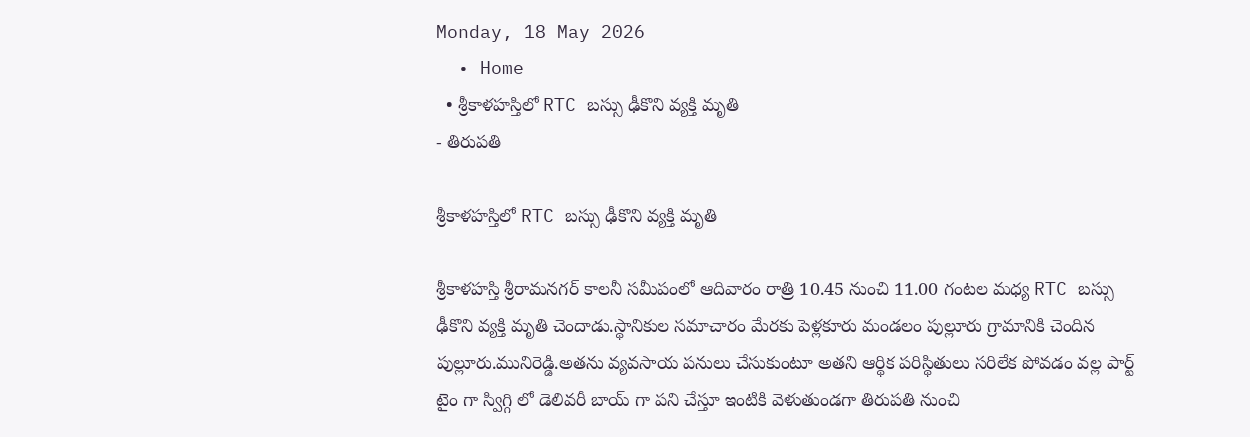Monday, 18 May 2026
  • Home
  • శ్రీకాళహస్తిలో RTC బస్సు ఢీకొని వ్యక్తి మృతి
- తిరుపతి

శ్రీకాళహస్తిలో RTC బస్సు ఢీకొని వ్యక్తి మృతి

శ్రీకాళహస్తి శ్రీరామనగర్ కాలనీ సమీపంలో ఆదివారం రాత్రి 10.45 నుంచి 11.00 గంటల మధ్య RTC బస్సు ఢీకొని వ్యక్తి మృతి చెందాడు.స్థానికుల సమాచారం మేరకు పెళ్లకూరు మండలం పుల్లూరు గ్రామానికి చెందిన పుల్లూరు.మునిరెడ్డి.అతను వ్యవసాయ పనులు చేసుకుంటూ అతని ఆర్థిక పరిస్థితులు సరిలేక పోవడం వల్ల పార్ట్ టైం గా స్విగ్గి లో డెలివరీ బాయ్ గా పని చేస్తూ ఇంటికి వెళుతుండగా తిరుపతి నుంచి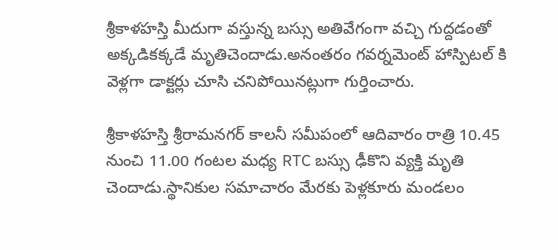శ్రీకాళహస్తి మీదుగా వస్తున్న బస్సు అతివేగంగా వచ్చి గుద్దడంతో అక్కడికక్కడే మృతిచెందాడు.అనంతరం గవర్నమెంట్ హాస్పిటల్ కి వెళ్లగా డాక్టర్లు చూసి చనిపోయినట్లుగా గుర్తించారు.

శ్రీకాళహస్తి శ్రీరామనగర్ కాలనీ సమీపంలో ఆదివారం రాత్రి 10.45 నుంచి 11.00 గంటల మధ్య RTC బస్సు ఢీకొని వ్యక్తి మృతి చెందాడు.స్థానికుల సమాచారం మేరకు పెళ్లకూరు మండలం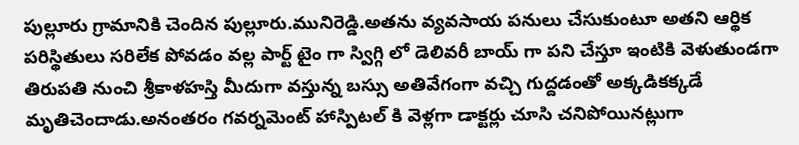పుల్లూరు గ్రామానికి చెందిన పుల్లూరు.మునిరెడ్డి.అతను వ్యవసాయ పనులు చేసుకుంటూ అతని ఆర్థిక పరిస్థితులు సరిలేక పోవడం వల్ల పార్ట్ టైం గా స్విగ్గి లో డెలివరీ బాయ్ గా పని చేస్తూ ఇంటికి వెళుతుండగా తిరుపతి నుంచి శ్రీకాళహస్తి మీదుగా వస్తున్న బస్సు అతివేగంగా వచ్చి గుద్దడంతో అక్కడికక్కడే మృతిచెందాడు.అనంతరం గవర్నమెంట్ హాస్పిటల్ కి వెళ్లగా డాక్టర్లు చూసి చనిపోయినట్లుగా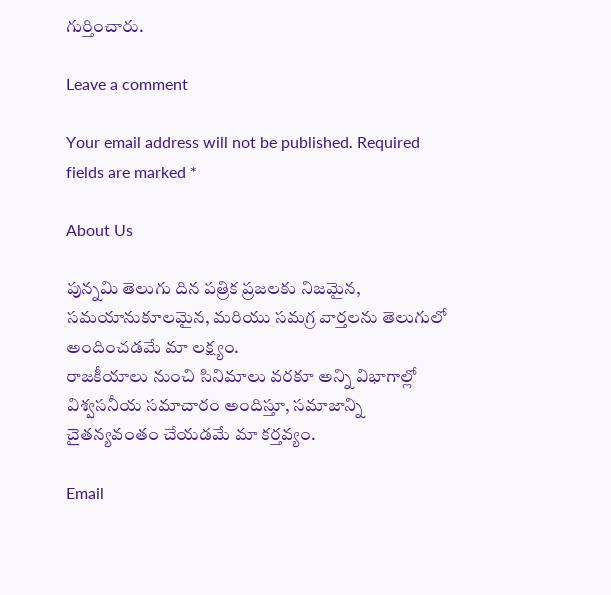గుర్తించారు.

Leave a comment

Your email address will not be published. Required fields are marked *

About Us

పున్నమి తెలుగు దిన పత్రిక ప్రజలకు నిజమైన, సమయానుకూలమైన, మరియు సమగ్ర వార్తలను తెలుగులో అందించడమే మా లక్ష్యం.
రాజకీయాలు నుంచి సినిమాలు వరకూ అన్ని విభాగాల్లో విశ్వసనీయ సమాచారం అందిస్తూ, సమాజాన్ని చైతన్యవంతం చేయడమే మా కర్తవ్యం.

Email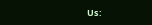Us: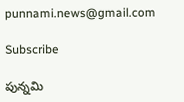punnami.news@gmail.com

Subscribe

పున్నమి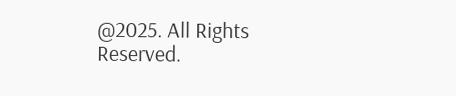@2025. All Rights Reserved.